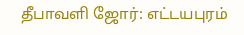தீபாவளி ஜோர்: எட்டயபுரம்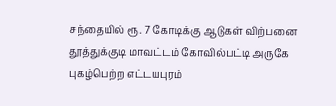சந்தையில் ரூ. 7 கோடிக்கு ஆடுகள் விற்பனை
தூத்துக்குடி மாவட்டம் கோவில்பட்டி அருகே புகழ்பெற்ற எட்டயபுரம்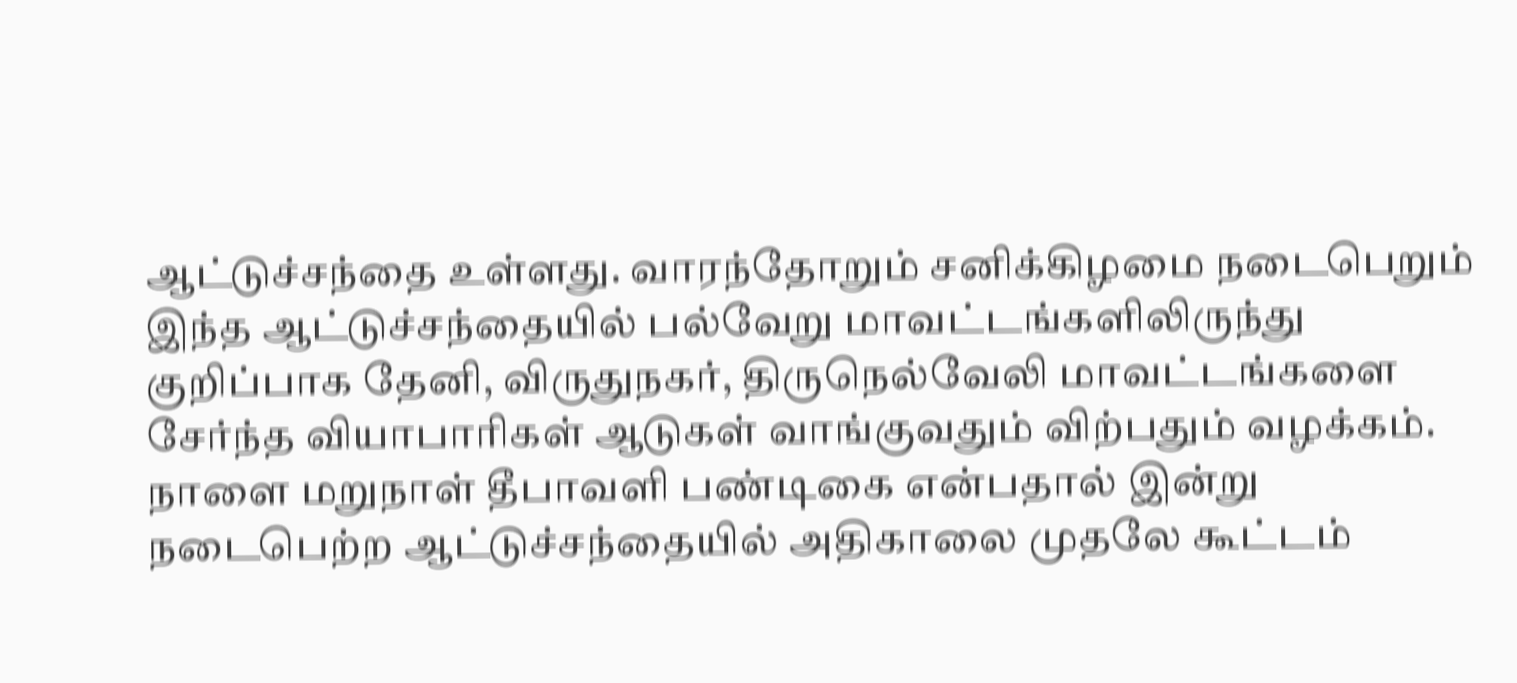ஆட்டுச்சந்தை உள்ளது. வாரந்தோறும் சனிக்கிழமை நடைபெறும் இந்த ஆட்டுச்சந்தையில் பல்வேறு மாவட்டங்களிலிருந்து குறிப்பாக தேனி, விருதுநகர், திருநெல்வேலி மாவட்டங்களை சேர்ந்த வியாபாரிகள் ஆடுகள் வாங்குவதும் விற்பதும் வழக்கம்.
நாளை மறுநாள் தீபாவளி பண்டிகை என்பதால் இன்று நடைபெற்ற ஆட்டுச்சந்தையில் அதிகாலை முதலே கூட்டம்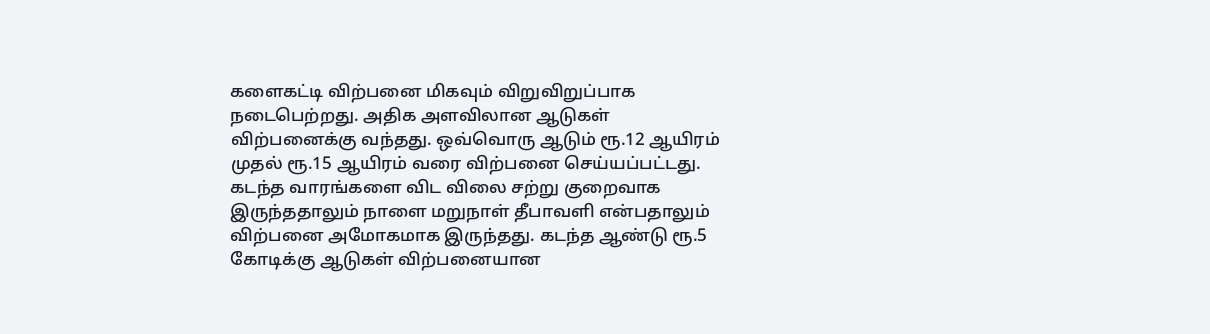களைகட்டி விற்பனை மிகவும் விறுவிறுப்பாக நடைபெற்றது. அதிக அளவிலான ஆடுகள் விற்பனைக்கு வந்தது. ஒவ்வொரு ஆடும் ரூ.12 ஆயிரம் முதல் ரூ.15 ஆயிரம் வரை விற்பனை செய்யப்பட்டது. கடந்த வாரங்களை விட விலை சற்று குறைவாக இருந்ததாலும் நாளை மறுநாள் தீபாவளி என்பதாலும் விற்பனை அமோகமாக இருந்தது. கடந்த ஆண்டு ரூ.5 கோடிக்கு ஆடுகள் விற்பனையான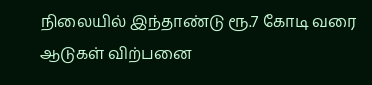நிலையில் இந்தாண்டு ரூ.7 கோடி வரை ஆடுகள் விற்பனை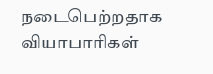நடைபெற்றதாக வியாபாரிகள்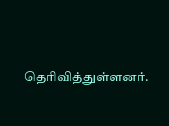தெரிவித்துள்ளனர்.